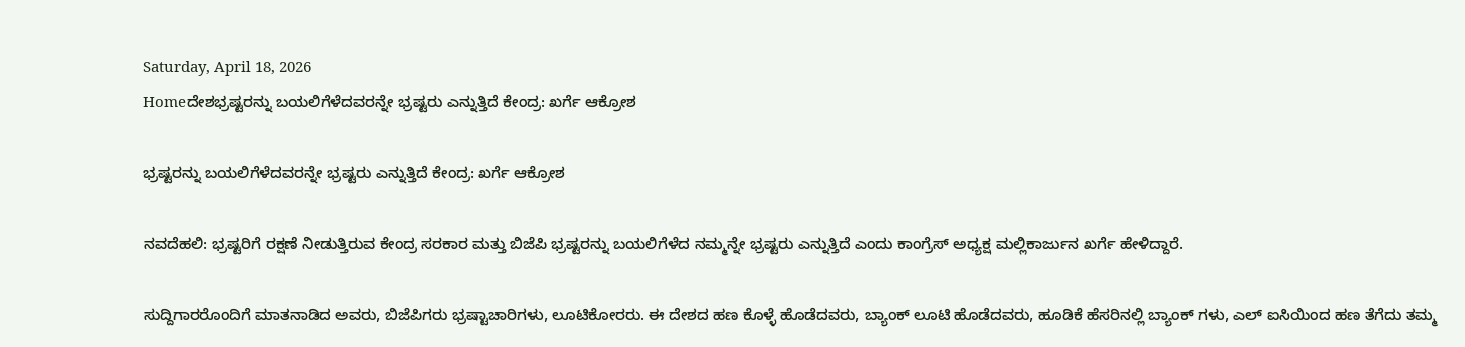Saturday, April 18, 2026
Homeದೇಶಭ್ರಷ್ಟರನ್ನು ಬಯಲಿಗೆಳೆದವರನ್ನೇ ಭ್ರಷ್ಟರು ಎನ್ನುತ್ತಿದೆ ಕೇಂದ್ರ: ಖರ್ಗೆ ಆಕ್ರೋಶ

ಭ್ರಷ್ಟರನ್ನು ಬಯಲಿಗೆಳೆದವರನ್ನೇ ಭ್ರಷ್ಟರು ಎನ್ನುತ್ತಿದೆ ಕೇಂದ್ರ: ಖರ್ಗೆ ಆಕ್ರೋಶ

ನವದೆಹಲಿ: ಭ್ರಷ್ಟರಿಗೆ ರಕ್ಷಣೆ ನೀಡುತ್ತಿರುವ ಕೇಂದ್ರ ಸರಕಾರ‌ ಮತ್ತು ಬಿಜೆಪಿ ಭ್ರಷ್ಟರನ್ನು ಬಯಲಿಗೆಳೆದ ನಮ್ಮನ್ನೇ ಭ್ರಷ್ಟರು ಎನ್ನುತ್ತಿದೆ ಎಂದು ಕಾಂಗ್ರೆಸ್ ಅಧ್ಯಕ್ಷ ಮಲ್ಲಿಕಾರ್ಜುನ ಖರ್ಗೆ ಹೇಳಿದ್ದಾರೆ.

ಸುದ್ದಿಗಾರರೊಂದಿಗೆ ಮಾತನಾಡಿದ ಅವರು, ಬಿಜೆಪಿಗರು ಭ್ರಷ್ಟಾಚಾರಿಗಳು, ಲೂಟಿಕೋರರು. ಈ ದೇಶದ ಹಣ ಕೊಳ್ಳೆ ಹೊಡೆದವರು, ಬ್ಯಾಂಕ್ ಲೂಟಿ ಹೊಡೆದವರು, ಹೂಡಿಕೆ ಹೆಸರಿನಲ್ಲಿ ಬ್ಯಾಂಕ್ ಗಳು, ಎಲ್ ಐಸಿಯಿಂದ ಹಣ ತೆಗೆದು ತಮ್ಮ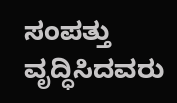ಸಂಪತ್ತು ವೃದ್ಧಿಸಿದವರು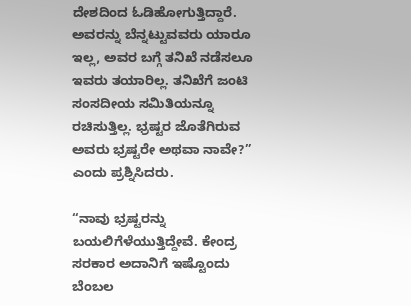ದೇಶದಿಂದ ಓಡಿಹೋಗುತ್ತಿದ್ದಾರೆ. ಅವರನ್ನು ಬೆನ್ನಟ್ಟುವವರು ಯಾರೂ ಇಲ್ಲ, ಅವರ ಬಗ್ಗೆ ತನಿಖೆ ನಡೆಸಲೂ ಇವರು ತಯಾರಿಲ್ಲ. ತನಿಖೆಗೆ ಜಂಟಿ‌ ಸಂಸದೀಯ ಸಮಿತಿಯನ್ನೂ ರಚಿಸುತ್ತಿಲ್ಲ. ಭ್ರಷ್ಟರ ಜೊತೆಗಿರುವ ಅವರು ಭ್ರಷ್ಟರೇ ಅಥವಾ ನಾವೇ?” ಎಂದು ಪ್ರಶ್ನಿಸಿದರು.

“ನಾವು ಭ್ರಷ್ಟರನ್ನು ಬಯಲಿಗೆಳೆಯುತ್ತಿದ್ದೇವೆ. ಕೇಂದ್ರ ಸರಕಾರ ಅದಾನಿಗೆ ಇಷ್ಟೊಂದು ಬೆಂಬಲ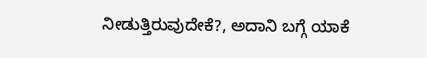ನೀಡುತ್ತಿರುವುದೇಕೆ?, ಅದಾನಿ ಬಗ್ಗೆ ಯಾಕೆ‌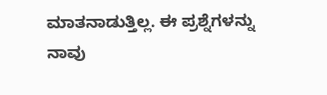ಮಾತನಾಡುತ್ತಿಲ್ಲ. ಈ ಪ್ರಶ್ನೆಗಳನ್ನು ನಾವು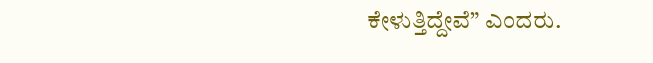ಕೇಳುತ್ತಿದ್ದೇವೆ” ಎಂದರು.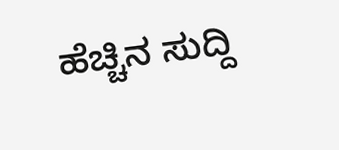ಹೆಚ್ಚಿನ ಸುದ್ದಿ